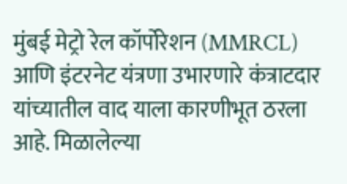मुंबई मेट्रो रेल कॉर्पोरेशन (MMRCL) आणि इंटरनेट यंत्रणा उभारणारे कंत्राटदार यांच्यातील वाद याला कारणीभूत ठरला आहे. मिळालेल्या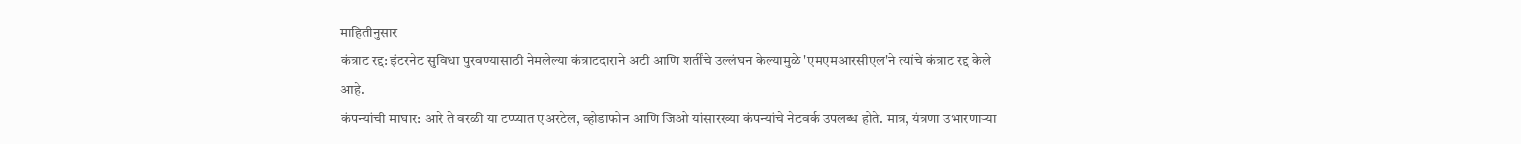माहितीनुसार
कंत्राट रद्द: इंटरनेट सुविधा पुरवण्यासाठी नेमलेल्या कंत्राटदाराने अटी आणि शर्तींचे उल्लंघन केल्यामुळे 'एमएमआरसीएल'ने त्यांचे कंत्राट रद्द केले आहे.
कंपन्यांची माघार: आरे ते वरळी या टप्प्यात एअरटेल, व्होडाफोन आणि जिओ यांसारख्या कंपन्यांचे नेटवर्क उपलब्ध होते. मात्र, यंत्रणा उभारणाऱ्या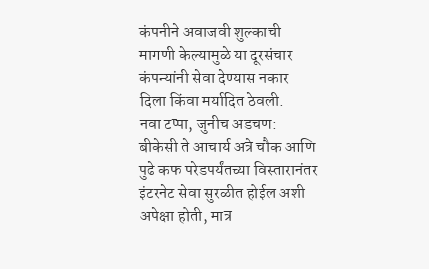कंपनीने अवाजवी शुल्काची मागणी केल्यामुळे या दूरसंचार कंपन्यांनी सेवा देण्यास नकार दिला किंवा मर्यादित ठेवली.
नवा टप्पा, जुनीच अडचण: बीकेसी ते आचार्य अत्रे चौक आणि पुढे कफ परेडपर्यंतच्या विस्तारानंतर इंटरनेट सेवा सुरळीत होईल अशी अपेक्षा होती, मात्र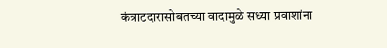कंत्राटदारासोबतच्या वादामुळे सध्या प्रवाशांना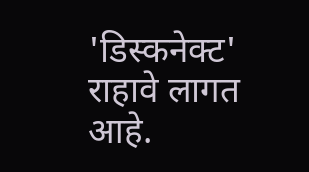'डिस्कनेक्ट' राहावे लागत आहे.